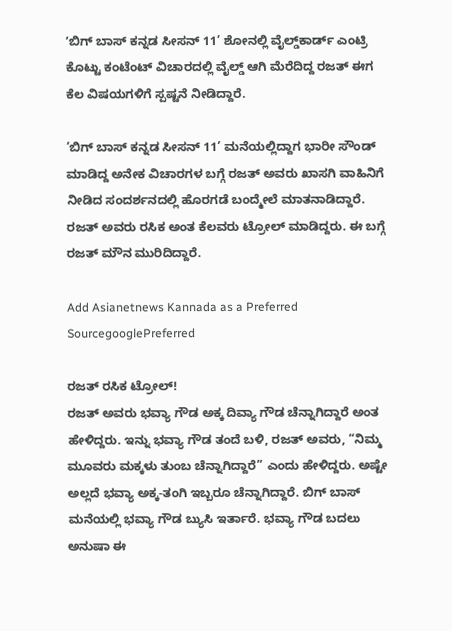ʼಬಿಗ್‌ ಬಾಸ್‌ ಕನ್ನಡ ಸೀಸನ್‌ 11’ ಶೋನಲ್ಲಿ ವೈಲ್ಡ್‌ಕಾರ್ಡ್‌ ಎಂಟ್ರಿ ಕೊಟ್ಟು ಕಂಟೆಂಟ್‌ ವಿಚಾರದಲ್ಲಿ ವೈಲ್ಡ್‌ ಆಗಿ ಮೆರೆದಿದ್ದ ರಜತ್‌ ಈಗ ಕೆಲ ವಿಷಯಗಳಿಗೆ ಸ್ಪಷ್ಟನೆ ನೀಡಿದ್ದಾರೆ.

‘ಬಿಗ್‌ ಬಾಸ್ ಕನ್ನಡ ಸೀಸನ್‌ 11’ ಮನೆಯಲ್ಲಿದ್ದಾಗ ಭಾರೀ ಸೌಂಡ್‌ ಮಾಡಿದ್ದ‌ ಅನೇಕ ವಿಚಾರಗಳ ಬಗ್ಗೆ ರಜತ್‌ ಅವರು ಖಾಸಗಿ ವಾಹಿನಿಗೆ ನೀಡಿದ ಸಂದರ್ಶನದಲ್ಲಿ ಹೊರಗಡೆ ಬಂದ್ಮೇಲೆ ಮಾತನಾಡಿದ್ದಾರೆ. ರಜತ್‌ ಅವರು ರಸಿಕ ಅಂತ ಕೆಲವರು ಟ್ರೋಲ್‌ ಮಾಡಿದ್ದರು. ಈ ಬಗ್ಗೆ ರಜತ್‌ ಮೌನ ಮುರಿದಿದ್ದಾರೆ.

Add Asianetnews Kannada as a Preferred SourcegooglePreferred

ರಜತ್‌ ರಸಿಕ ಟ್ರೋಲ್!
ರಜತ್‌ ಅವರು ಭವ್ಯಾ ಗೌಡ ಅಕ್ಕ‌ ದಿವ್ಯಾ ಗೌಡ ಚೆನ್ನಾಗಿದ್ದಾರೆ ಅಂತ ಹೇಳಿದ್ದರು. ಇನ್ನು ಭವ್ಯಾ ಗೌಡ ತಂದೆ ಬಳಿ, ರಜತ್‌ ಅವರು, “ನಿಮ್ಮ ಮೂವರು ಮಕ್ಕಳು ತುಂಬ ಚೆನ್ನಾಗಿದ್ದಾರೆ” ಎಂದು ಹೇಳಿದ್ದರು. ಅಷ್ಟೇ ಅಲ್ಲದೆ ಭವ್ಯಾ ಅಕ್ಕ-ತಂಗಿ ಇಬ್ಬರೂ ಚೆನ್ನಾಗಿದ್ದಾರೆ. ಬಿಗ್‌ ಬಾಸ್‌ ಮನೆಯಲ್ಲಿ ಭವ್ಯಾ ಗೌಡ ಬ್ಯುಸಿ ಇರ್ತಾರೆ. ಭವ್ಯಾ ಗೌಡ ಬದಲು ಅನುಷಾ ಈ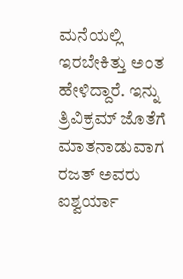ಮನೆಯಲ್ಲಿ ಇರಬೇಕಿತ್ತು ಅಂತ ಹೇಳಿದ್ದಾರೆ. ಇನ್ನು ತ್ರಿವಿಕ್ರಮ್‌ ಜೊತೆಗೆ ಮಾತನಾಡುವಾಗ ರಜತ್‌ ಅವರು ಐಶ್ವರ್ಯಾ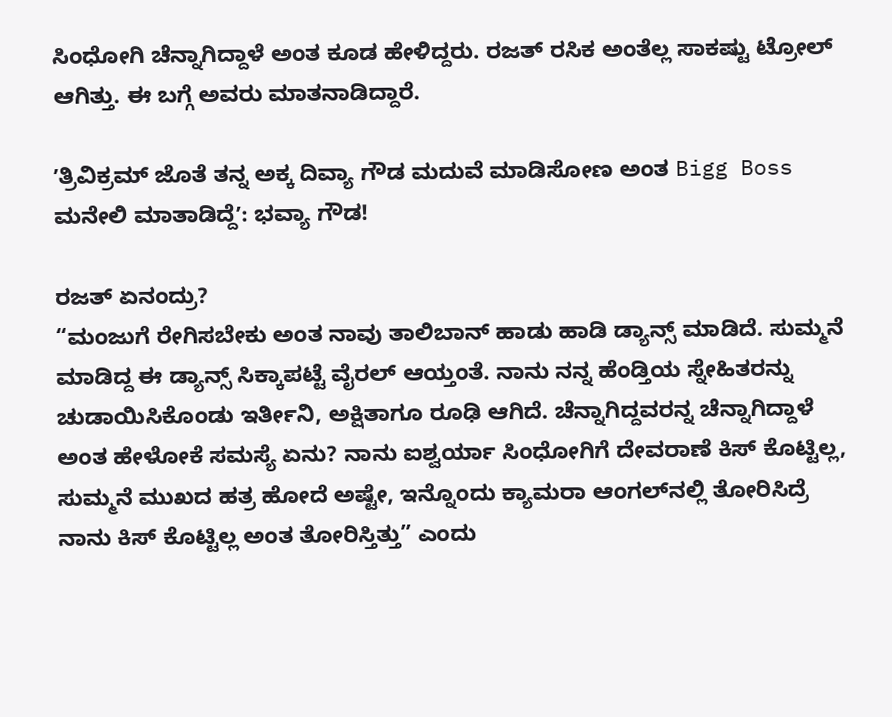ಸಿಂಧೋಗಿ ಚೆನ್ನಾಗಿದ್ದಾಳೆ ಅಂತ ಕೂಡ ಹೇಳಿದ್ದರು. ರಜತ್‌ ರಸಿಕ ಅಂತೆಲ್ಲ ಸಾಕಷ್ಟು ಟ್ರೋಲ್‌ ಆಗಿತ್ತು. ಈ ಬಗ್ಗೆ ಅವರು ಮಾತನಾಡಿದ್ದಾರೆ.

ʼತ್ರಿವಿಕ್ರಮ್‌ ಜೊತೆ ತನ್ನ ಅಕ್ಕ ದಿವ್ಯಾ ಗೌಡ ಮದುವೆ ಮಾಡಿಸೋಣ ಅಂತ Bigg Boss ಮನೇಲಿ ಮಾತಾಡಿದ್ದೆʼ: ಭವ್ಯಾ ಗೌಡ!

ರಜತ್ ಏನಂದ್ರು?
“ಮಂಜುಗೆ ರೇಗಿಸಬೇಕು ಅಂತ ನಾವು ತಾಲಿಬಾನ್‌ ಹಾಡು ಹಾಡಿ ಡ್ಯಾನ್ಸ್‌ ಮಾಡಿದೆ. ಸುಮ್ಮನೆ ಮಾಡಿದ್ದ ಈ ಡ್ಯಾನ್ಸ್‌ ಸಿಕ್ಕಾಪಟ್ಟೆ ವೈರಲ್‌ ಆಯ್ತಂತೆ. ನಾನು ನನ್ನ ಹೆಂಡ್ತಿಯ ಸ್ನೇಹಿತರನ್ನು ಚುಡಾಯಿಸಿಕೊಂಡು ಇರ್ತೀನಿ, ಅಕ್ಷಿತಾಗೂ ರೂಢಿ ಆಗಿದೆ. ಚೆನ್ನಾಗಿದ್ದವರನ್ನ ಚೆನ್ನಾಗಿದ್ದಾಳೆ ಅಂತ ಹೇಳೋಕೆ ಸಮಸ್ಯೆ ಏನು? ನಾನು ಐಶ್ವರ್ಯಾ ಸಿಂಧೋಗಿಗೆ ದೇವರಾಣೆ ಕಿಸ್‌ ಕೊಟ್ಟಿಲ್ಲ, ಸುಮ್ಮನೆ ಮುಖದ ಹತ್ರ ಹೋದೆ ಅಷ್ಟೇ, ಇನ್ನೊಂದು ಕ್ಯಾಮರಾ ಆಂಗಲ್‌ನಲ್ಲಿ ತೋರಿಸಿದ್ರೆ ನಾನು ಕಿಸ್‌ ಕೊಟ್ಟಿಲ್ಲ ಅಂತ ತೋರಿಸ್ತಿತ್ತು” ಎಂದು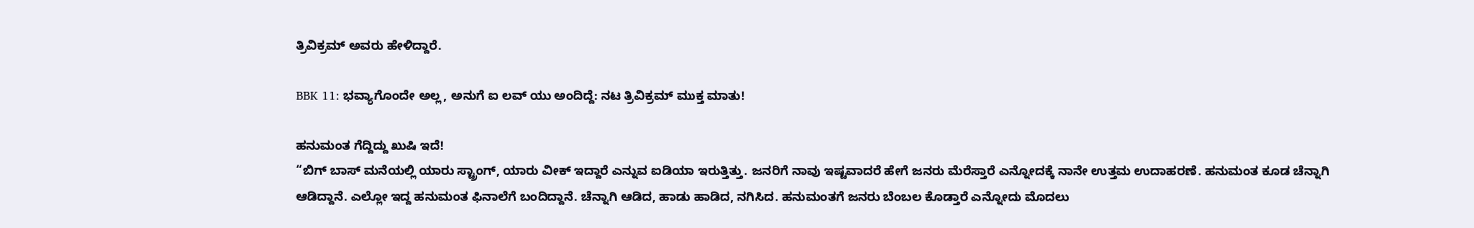ತ್ರಿವಿಕ್ರಮ್‌ ಅವರು ಹೇಳಿದ್ದಾರೆ.

BBK 11: ಭವ್ಯಾಗೊಂದೇ ಅಲ್ಲ, ಅನುಗೆ ಐ ಲವ್‌ ಯು ಅಂದಿದ್ದೆ: ನಟ ತ್ರಿವಿಕ್ರಮ್‌ ಮುಕ್ತ ಮಾತು!

ಹನುಮಂತ ಗೆದ್ದಿದ್ದು ಖುಷಿ ಇದೆ!
“ಬಿಗ್‌ ಬಾಸ್‌ ಮನೆಯಲ್ಲಿ ಯಾರು ಸ್ಟ್ರಾಂಗ್‌, ಯಾರು ವೀಕ್‌ ಇದ್ದಾರೆ ಎನ್ನುವ ಐಡಿಯಾ ಇರುತ್ತಿತ್ತು. ಜನರಿಗೆ ನಾವು ಇಷ್ಟವಾದರೆ ಹೇಗೆ ಜನರು ಮೆರೆಸ್ತಾರೆ ಎನ್ನೋದಕ್ಕೆ ನಾನೇ ಉತ್ತಮ ಉದಾಹರಣೆ. ಹನುಮಂತ ಕೂಡ ಚೆನ್ನಾಗಿ ಆಡಿದ್ದಾನೆ. ಎಲ್ಲೋ ಇದ್ದ‌ ಹನುಮಂತ ಫಿನಾಲೆಗೆ ಬಂದಿದ್ದಾನೆ. ಚೆನ್ನಾಗಿ ಆಡಿದ, ಹಾಡು ಹಾಡಿದ, ನಗಿಸಿದ. ಹನುಮಂತಗೆ ಜನರು ಬೆಂಬಲ ಕೊಡ್ತಾರೆ ಎನ್ನೋದು ಮೊದಲು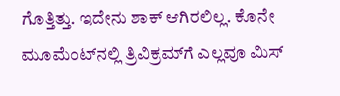ಗೊತ್ತಿತ್ತು. ಇದೇನು ಶಾಕ್‌ ಆಗಿರಲಿಲ್ಲ. ಕೊನೇ ಮೂಮೆಂಟ್‌ನಲ್ಲಿ ತ್ರಿವಿಕ್ರಮ್‌ಗೆ ಎಲ್ಲವೂ ಮಿಸ್‌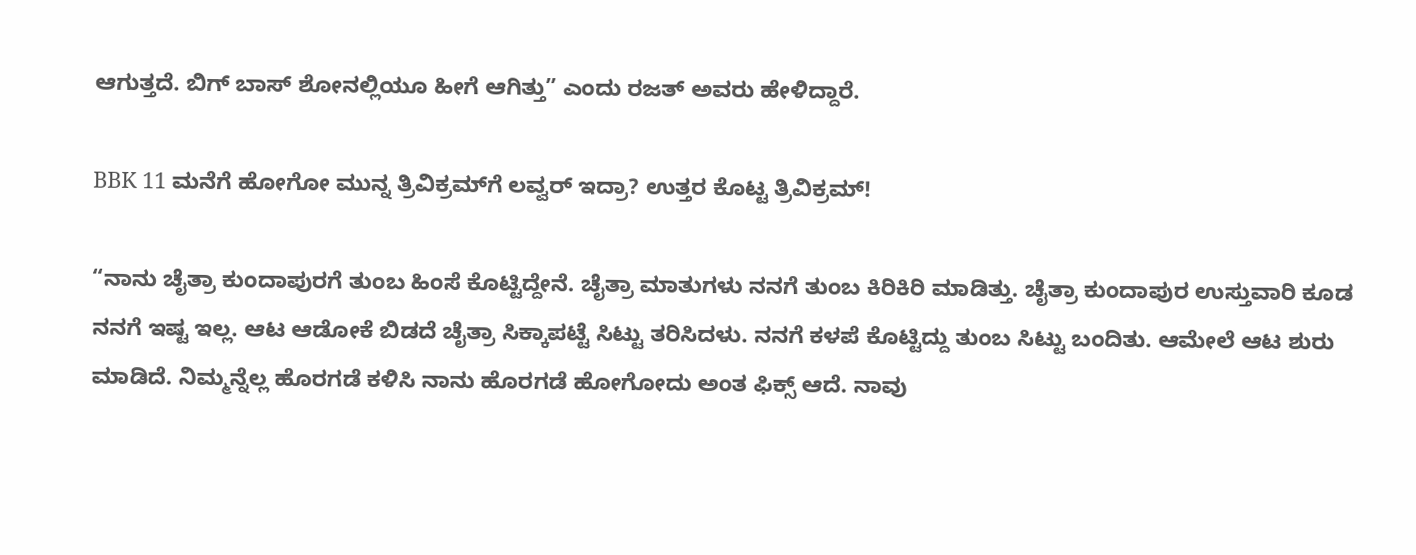ಆಗುತ್ತದೆ. ಬಿಗ್ ಬಾಸ್‌ ಶೋನಲ್ಲಿಯೂ ಹೀಗೆ ಆಗಿತ್ತು” ಎಂದು ರಜತ್ ಅವರು ಹೇಳಿದ್ದಾರೆ.

BBK 11 ಮನೆಗೆ ಹೋಗೋ ಮುನ್ನ ತ್ರಿವಿಕ್ರಮ್‌ಗೆ ಲವ್ವರ್‌ ಇದ್ರಾ? ಉತ್ತರ ಕೊಟ್ಟ‌ ತ್ರಿವಿಕ್ರಮ್!

“ನಾನು ಚೈತ್ರಾ ಕುಂದಾಪುರಗೆ ತುಂಬ ಹಿಂಸೆ ಕೊಟ್ಟಿದ್ದೇನೆ. ಚೈತ್ರಾ ಮಾತುಗಳು ನನಗೆ ತುಂಬ ಕಿರಿಕಿರಿ ಮಾಡಿತ್ತು. ಚೈತ್ರಾ ಕುಂದಾಪುರ ಉಸ್ತುವಾರಿ ಕೂಡ ನನಗೆ ಇಷ್ಟ ಇಲ್ಲ. ಆಟ ಆಡೋಕೆ ಬಿಡದೆ ಚೈತ್ರಾ ಸಿಕ್ಕಾಪಟ್ಟೆ ಸಿಟ್ಟು ತರಿಸಿದಳು. ನನಗೆ ಕಳಪೆ ಕೊಟ್ಟಿದ್ದು ತುಂಬ ಸಿಟ್ಟು ಬಂದಿತು. ಆಮೇಲೆ ಆಟ ಶುರು ಮಾಡಿದೆ. ನಿಮ್ಮನ್ನೆಲ್ಲ ಹೊರಗಡೆ ಕಳಿಸಿ ನಾನು ಹೊರಗಡೆ ಹೋಗೋದು ಅಂತ ಫಿಕ್ಸ್‌ ಆದೆ. ನಾವು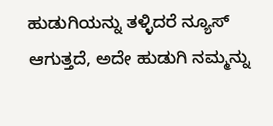ಹುಡುಗಿಯನ್ನು ತಳ್ಳಿದರೆ ನ್ಯೂಸ್‌ ಆಗುತ್ತದೆ, ಅದೇ ಹುಡುಗಿ ನಮ್ಮನ್ನು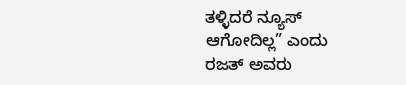ತಳ್ಳಿದರೆ ನ್ಯೂಸ್‌ ಆಗೋದಿಲ್ಲ” ಎಂದು ರಜತ್‌ ಅವರು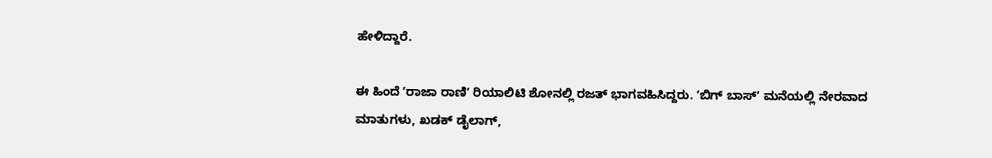ಹೇಳಿದ್ದಾರೆ.

ಈ ಹಿಂದೆ ʼರಾಜಾ ರಾಣಿʼ ರಿಯಾಲಿಟಿ ಶೋನಲ್ಲಿ ರಜತ್‌ ಭಾಗವಹಿಸಿದ್ದರು. ʼಬಿಗ್‌ ಬಾಸ್ʼ ಮನೆಯಲ್ಲಿ ನೇರವಾದ ಮಾತುಗಳು, ಖಡಕ್‌ ಡೈಲಾಗ್‌,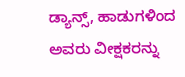ಡ್ಯಾನ್ಸ್‌, ಹಾಡುಗಳಿಂದ ಅವರು ವೀಕ್ಷಕರನ್ನು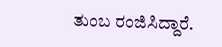ತುಂಬ ರಂಜಿಸಿದ್ದಾರೆ.